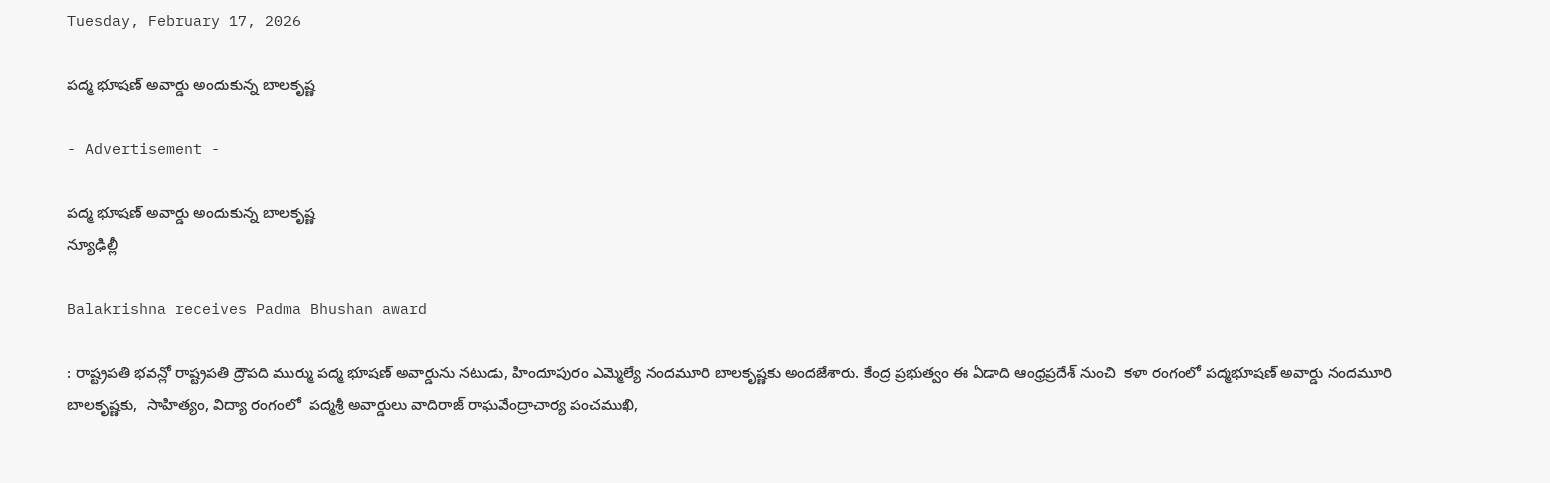Tuesday, February 17, 2026

పద్మ భూషణ్ అవార్డు అందుకున్న బాలకృష్ణ

- Advertisement -

పద్మ భూషణ్ అవార్డు అందుకున్న బాలకృష్ణ
న్యూఢిల్లీ

Balakrishna receives Padma Bhushan award

: రాష్ట్రపతి భవన్లో రాష్ట్రపతి ద్రౌపది ముర్ము పద్మ భూషణ్ అవార్డును నటుడు, హిందూపురం ఎమ్మెల్యే నందమూరి బాలకృష్ణకు అందజేశారు. కేంద్ర ప్రభుత్వం ఈ ఏడాది ఆంధ్రప్రదేశ్ నుంచి  కళా రంగంలో పద్మభూషణ్ అవార్డు నందమూరి బాలకృష్ణకు,  సాహిత్యం, విద్యా రంగంలో  పద్మశ్రీ అవార్డులు వాదిరాజ్ రాఘవేంద్రాచార్య పంచముఖి,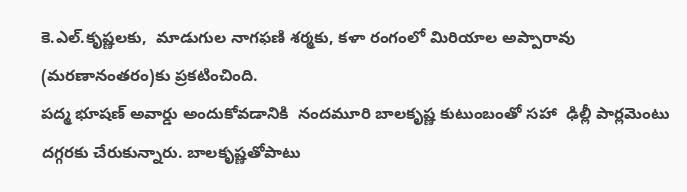కె.ఎల్.కృష్ణలకు,  మాడుగుల నాగఫణి శర్మకు, కళా రంగంలో మిరియాల అప్పారావు (మరణానంతరం)కు ప్రకటించింది.
పద్మ భూషణ్ అవార్డు అందుకోవడానికి  నందమూరి బాలకృష్ణ కుటుంబంతో సహా  ఢిల్లీ పార్లమెంటు దగ్గరకు చేరుకున్నారు. బాలకృష్ణతోపాటు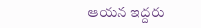ఆయన ఇద్దరు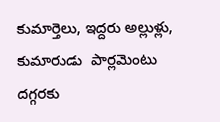కుమార్తెలు, ఇద్దరు అల్లుళ్లు, కుమారుడు  పార్లమెంటు దగ్గరకు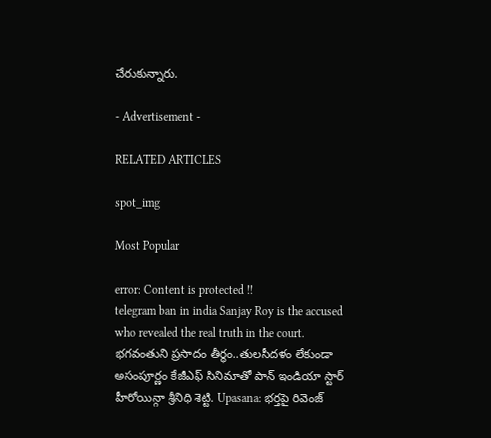చేరుకున్నారు.

- Advertisement -

RELATED ARTICLES

spot_img

Most Popular

error: Content is protected !!
telegram ban in india Sanjay Roy is the accused who revealed the real truth in the court. భగవంతుని ప్రసాదం తీర్థం..తులసీదళం లేకుండా అసంపూర్ణం కేజీఎఫ్ సినిమాతో పాన్ ఇండియా స్టార్ హీరోయిన్గా శ్రీనిధి శెట్టి. Upasana: భర్తపై రివెంజ్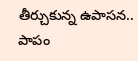తీర్చుకున్న ఉపాసన.. పాపం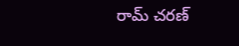రామ్ చరణ్